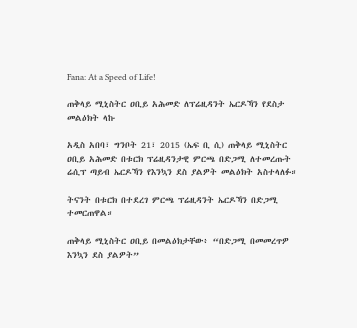Fana: At a Speed of Life!

ጠቅላይ ሚኒስትር ዐቢይ አሕመድ ለፕሬዚዳንት ኤርዶኻን የደስታ መልዕክት ላኩ

አዲስ አበባ፣ ግንቦት 21፣ 2015 (ኤፍ ቢ ሲ) ጠቅላይ ሚኒስትር ዐቢይ አሕመድ በቱርክ ፕሬዚዳንታዊ ምርጫ በድጋሚ ለተመረጡት ሬሲፕ ጣይብ ኤርዶኻን የእንኳን ደስ ያልዎት መልዕክት አስተላለፉ።

ትናንት በቱርክ በተደረገ ምርጫ ፕሬዚዳንት ኤርዶኻን በድጋሚ ተመርጠዋል።

ጠቅላይ ሚኒስትር ዐቢይ በመልዕክታቸው፥ “በድጋሚ በመመረጥዎ እንኳን ደስ ያልዎት”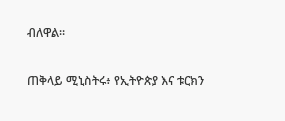ብለዋል።

ጠቅላይ ሚኒስትሩ፥ የኢትዮጵያ እና ቱርክን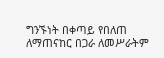ግንኙነት በቀጣይ የበለጠ ለማጠናከር በጋራ ለመሥራትም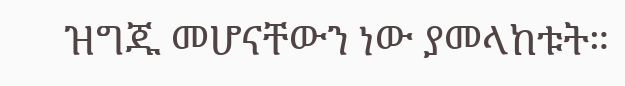ዝግጁ መሆናቸውን ነው ያመላከቱት።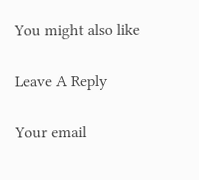You might also like

Leave A Reply

Your email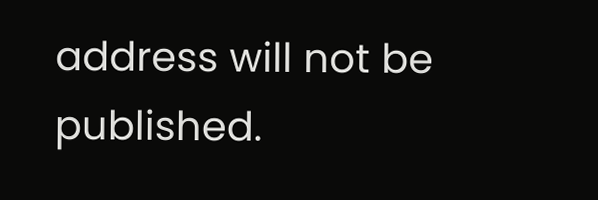address will not be published.